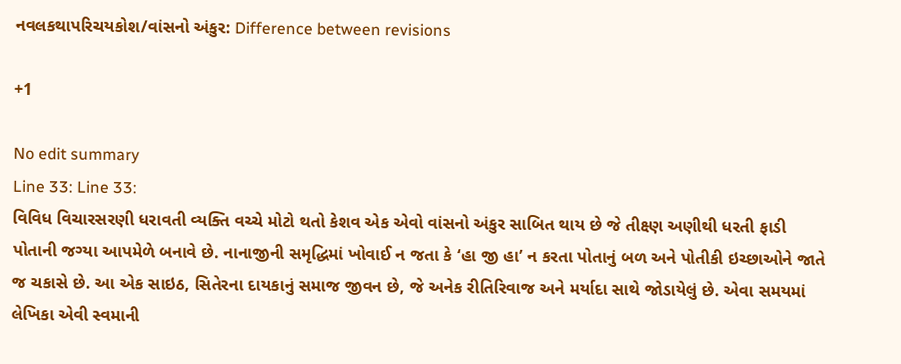નવલકથાપરિચયકોશ/વાંસનો અંકુર: Difference between revisions

+1

No edit summary
Line 33: Line 33:
વિવિધ વિચારસરણી ધરાવતી વ્યક્તિ વચ્ચે મોટો થતો કેશવ એક એવો વાંસનો અંકુર સાબિત થાય છે જે તીક્ષ્ણ અણીથી ધરતી ફાડી પોતાની જગ્યા આપમેળે બનાવે છે. નાનાજીની સમૃદ્ધિમાં ખોવાઈ ન જતા કે ‘હા જી હા’ ન કરતા પોતાનું બળ અને પોતીકી ઇચ્છાઓને જાતે જ ચકાસે છે. આ એક સાઇઠ, સિતેરના દાયકાનું સમાજ જીવન છે, જે અનેક રીતિરિવાજ અને મર્યાદા સાથે જોડાયેલું છે. એવા સમયમાં લેખિકા એવી સ્વમાની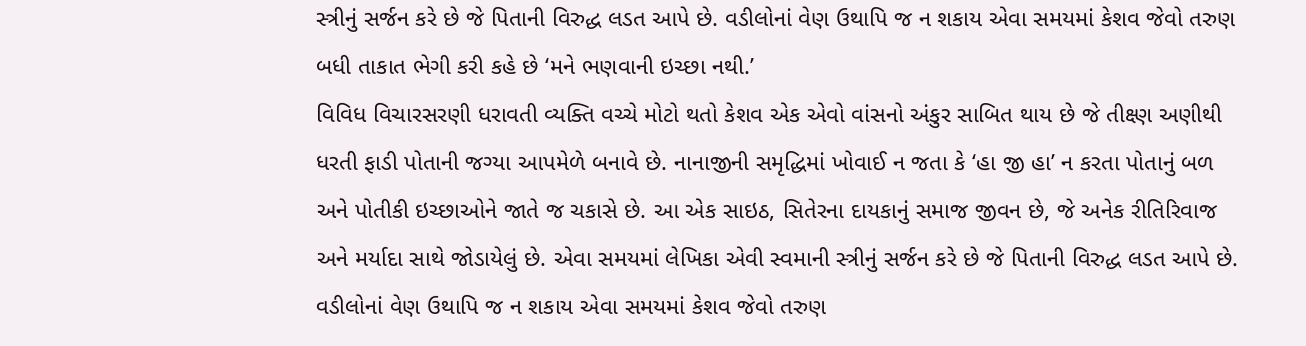સ્ત્રીનું સર્જન કરે છે જે પિતાની વિરુદ્ધ લડત આપે છે. વડીલોનાં વેણ ઉથાપિ જ ન શકાય એવા સમયમાં કેશવ જેવો તરુણ બધી તાકાત ભેગી કરી કહે છે ‘મને ભણવાની ઇચ્છા નથી.’
વિવિધ વિચારસરણી ધરાવતી વ્યક્તિ વચ્ચે મોટો થતો કેશવ એક એવો વાંસનો અંકુર સાબિત થાય છે જે તીક્ષ્ણ અણીથી ધરતી ફાડી પોતાની જગ્યા આપમેળે બનાવે છે. નાનાજીની સમૃદ્ધિમાં ખોવાઈ ન જતા કે ‘હા જી હા’ ન કરતા પોતાનું બળ અને પોતીકી ઇચ્છાઓને જાતે જ ચકાસે છે. આ એક સાઇઠ, સિતેરના દાયકાનું સમાજ જીવન છે, જે અનેક રીતિરિવાજ અને મર્યાદા સાથે જોડાયેલું છે. એવા સમયમાં લેખિકા એવી સ્વમાની સ્ત્રીનું સર્જન કરે છે જે પિતાની વિરુદ્ધ લડત આપે છે. વડીલોનાં વેણ ઉથાપિ જ ન શકાય એવા સમયમાં કેશવ જેવો તરુણ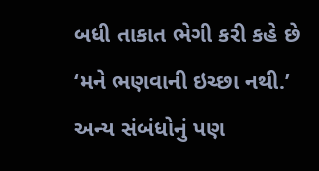બધી તાકાત ભેગી કરી કહે છે ‘મને ભણવાની ઇચ્છા નથી.’
અન્ય સંબંધોનું પણ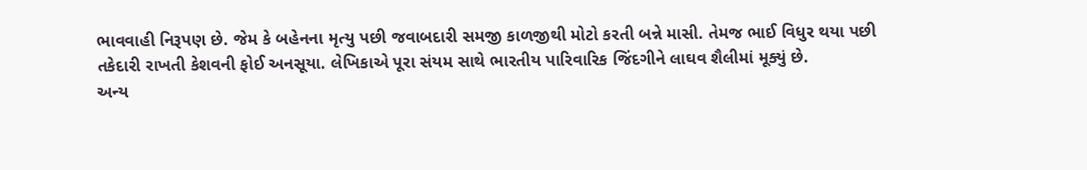ભાવવાહી નિરૂપણ છે. જેમ કે બહેનના મૃત્યુ પછી જવાબદારી સમજી કાળજીથી મોટો કરતી બન્ને માસી. તેમજ ભાઈ વિધુર થયા પછી તકેદારી રાખતી કેશવની ફોઈ અનસૂયા. લેખિકાએ પૂરા સંયમ સાથે ભારતીય પારિવારિક જિંદગીને લાઘવ શૈલીમાં મૂક્યું છે.
અન્ય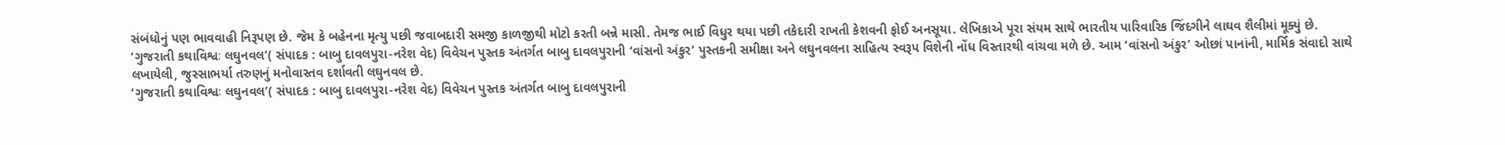સંબંધોનું પણ ભાવવાહી નિરૂપણ છે. જેમ કે બહેનના મૃત્યુ પછી જવાબદારી સમજી કાળજીથી મોટો કરતી બન્ને માસી. તેમજ ભાઈ વિધુર થયા પછી તકેદારી રાખતી કેશવની ફોઈ અનસૂયા. લેખિકાએ પૂરા સંયમ સાથે ભારતીય પારિવારિક જિંદગીને લાઘવ શૈલીમાં મૂક્યું છે.
‘ગુજરાતી કથાવિશ્વઃ લઘુનવલ’( સંપાદક : બાબુ દાવલપુરા-નરેશ વેદ) વિવેચન પુસ્તક અંતર્ગત બાબુ દાવલપુરાની ‘વાંસનો અંકુર’ પુસ્તકની સમીક્ષા અને લઘુનવલના સાહિત્ય સ્વરૂપ વિશેની નોંધ વિસ્તારથી વાંચવા મળે છે. આમ ‘વાંસનો અંકુર’ ઓછાં પાનાંની, માર્મિક સંવાદો સાથે લખાયેલી, જુસ્સાભર્યા તરુણનું મનોવાસ્તવ દર્શાવતી લઘુનવલ છે.
‘ગુજરાતી કથાવિશ્વઃ લઘુનવલ’( સંપાદક : બાબુ દાવલપુરા-નરેશ વેદ) વિવેચન પુસ્તક અંતર્ગત બાબુ દાવલપુરાની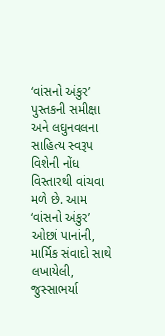‘વાંસનો અંકુર’ પુસ્તકની સમીક્ષા અને લઘુનવલના સાહિત્ય સ્વરૂપ વિશેની નોંધ વિસ્તારથી વાંચવા મળે છે. આમ ‘વાંસનો અંકુર’ ઓછાં પાનાંની, માર્મિક સંવાદો સાથે લખાયેલી, જુસ્સાભર્યા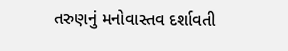તરુણનું મનોવાસ્તવ દર્શાવતી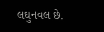લઘુનવલ છે.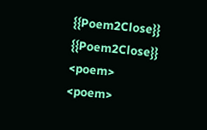{{Poem2Close}}
{{Poem2Close}}
<poem>
<poem>